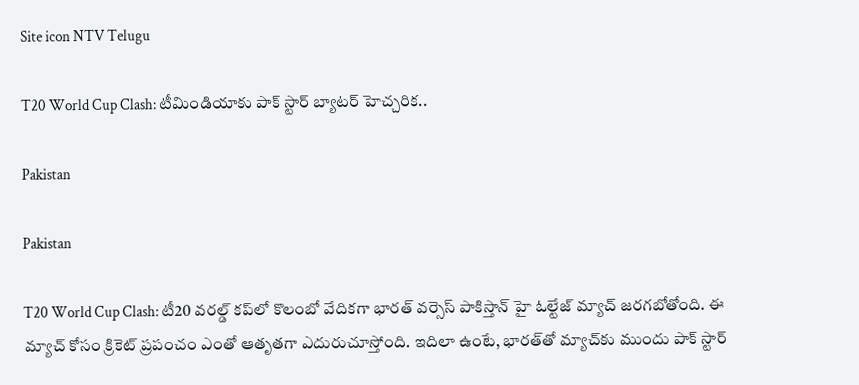Site icon NTV Telugu

T20 World Cup Clash: టీమిండియాకు పాక్ స్టార్ బ్యాటర్ హెచ్చరిక..

Pakistan

Pakistan

T20 World Cup Clash: టీ20 వరల్డ్ కప్‌లో కొలంబో వేదికగా భారత్ వర్సెస్ పాకిస్తాన్ హై ఓల్టేజ్ మ్యాచ్ జరగబోతోంది. ఈ మ్యాచ్‌ కోసం క్రికెట్ ప్రపంచం ఎంతో ఆతృతగా ఎదురుచూస్తోంది. ఇదిలా ఉంటే, భారత్‌తో మ్యాచ్‌కు ముందు పాక్ స్టార్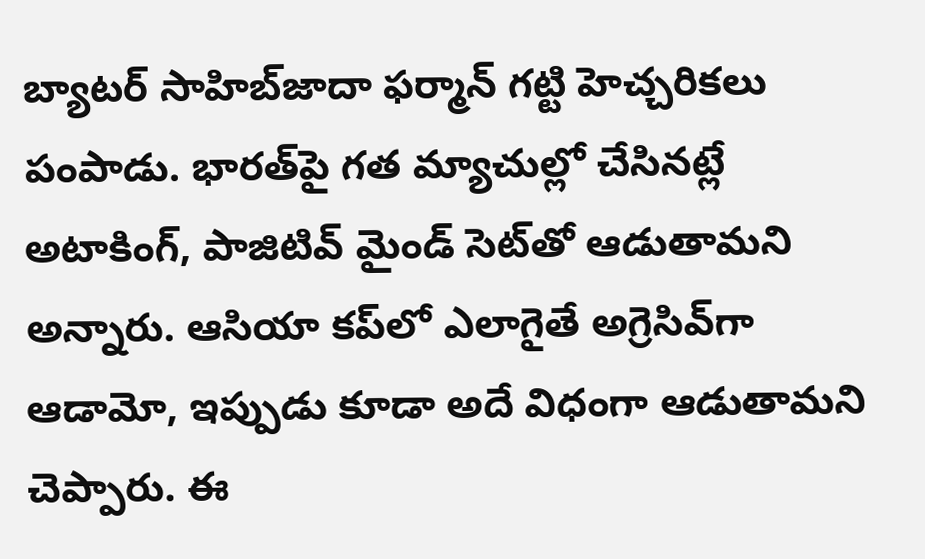బ్యాటర్ సాహిబ్‌జాదా ఫర్మాన్ గట్టి హెచ్చరికలు పంపాడు. భారత్‌పై గత మ్యాచుల్లో చేసినట్లే అటాకింగ్, పాజిటివ్ మైండ్ సెట్‌తో ఆడుతామని అన్నారు. ఆసియా కప్‌లో ఎలాగైతే అగ్రెసివ్‌గా ఆడామో, ఇప్పుడు కూడా అదే విధంగా ఆడుతామని చెప్పారు. ఈ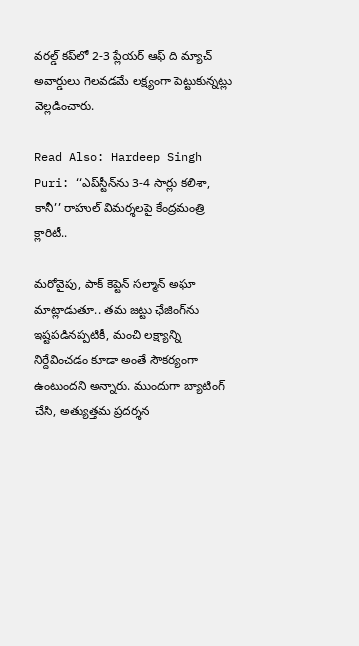వరల్డ్ కప్‌లో 2-3 ప్లేయర్ ఆఫ్ ది మ్యాచ్ అవార్డులు గెలవడమే లక్ష్యంగా పెట్టుకున్నట్లు వెల్లడించారు.

Read Also: Hardeep Singh Puri: ‘‘ఎప్‌స్టీన్‌ను 3-4 సార్లు కలిశా, కానీ’’ రాహుల్ విమర్శలపై కేంద్రమంత్రి క్లారిటీ..

మరోవైపు, పాక్ కెప్టెన్ సల్మాన్ అఘా మాట్లాడుతూ.. తమ జట్టు ఛేజింగ్‌ను ఇష్టపడినప్పటికీ, మంచి లక్ష్యాన్ని నిర్దేవించడం కూడా అంతే సౌకర్యంగా ఉంటుందని అన్నారు. ముందుగా బ్యాటింగ్ చేసి, అత్యుత్తమ ప్రదర్శన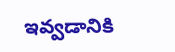ఇవ్వడానికి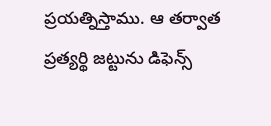ప్రయత్నిస్తాము. ఆ తర్వాత ప్రత్యర్థి జట్టును డిఫెన్స్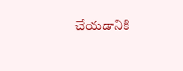చేయడానికి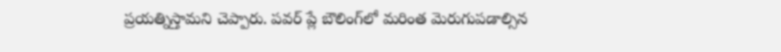ప్రయత్నిస్తామని చెప్పారు. పవర్ ప్లే బౌలింగ్‌లో మరింత మెరుగుపడాల్సిన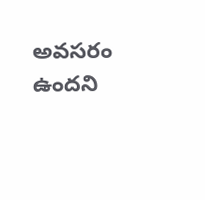అవసరం ఉందని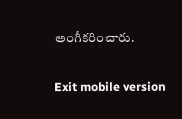అంగీకరించారు.

Exit mobile version